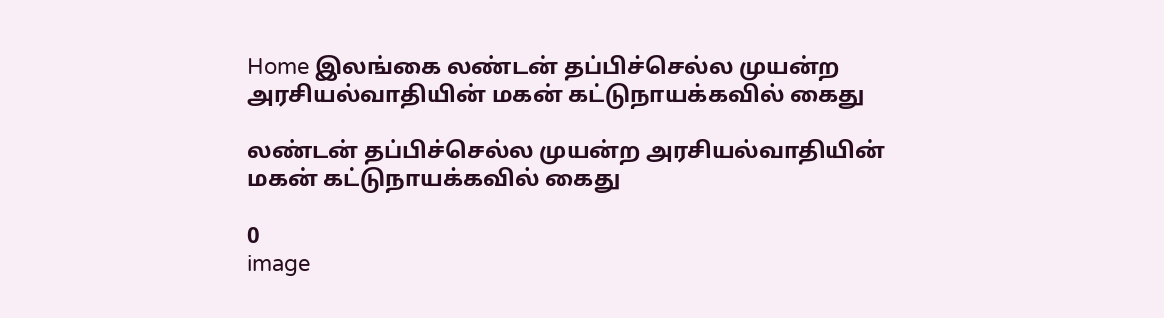Home இலங்கை லண்டன் தப்பிச்செல்ல முயன்ற அரசியல்வாதியின் மகன் கட்டுநாயக்கவில் கைது

லண்டன் தப்பிச்செல்ல முயன்ற அரசியல்வாதியின் மகன் கட்டுநாயக்கவில் கைது

0
image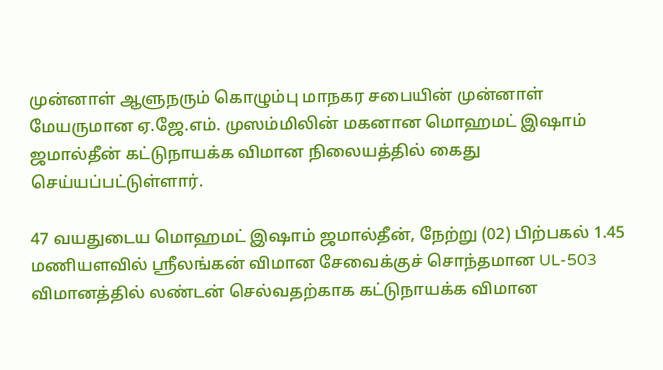முன்னாள் ஆளுநரும் கொழும்பு மாநகர சபையின் முன்னாள் மேயருமான ஏ.ஜே.எம். முஸம்மிலின் மகனான மொஹமட் இஷாம் ஜமால்தீன் கட்டுநாயக்க விமான நிலையத்தில் கைது செய்யப்பட்டுள்ளார்.

47 வயதுடைய மொஹமட் இஷாம் ஜமால்தீன், நேற்று (02) பிற்பகல் 1.45 மணியளவில் ஸ்ரீலங்கன் விமான சேவைக்குச் சொந்தமான UL-503 விமானத்தில் லண்டன் செல்வதற்காக கட்டுநாயக்க விமான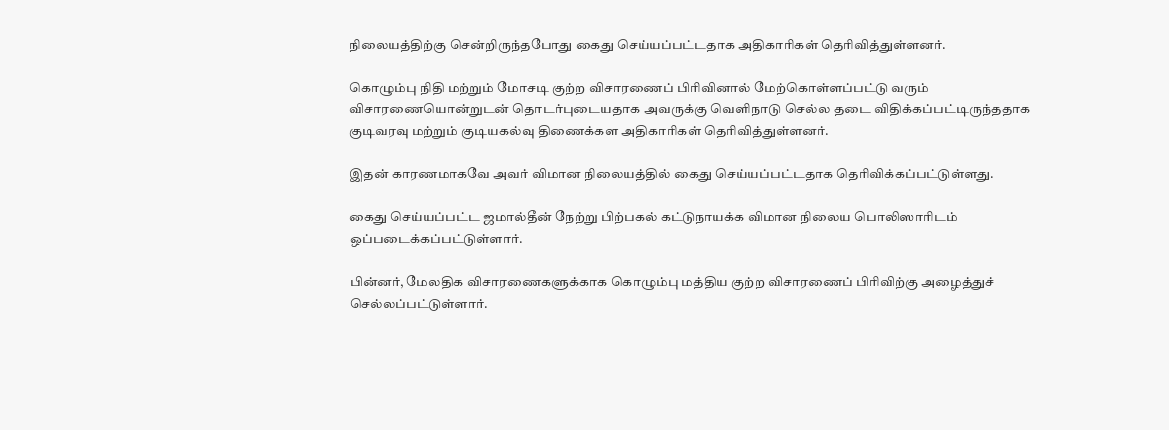நிலையத்திற்கு சென்றிருந்தபோது கைது செய்யப்பட்டதாக அதிகாரிகள் தெரிவித்துள்ளனர்.

கொழும்பு நிதி மற்றும் மோசடி குற்ற விசாரணைப் பிரிவினால் மேற்கொள்ளப்பட்டு வரும் விசாரணையொன்றுடன் தொடர்புடையதாக அவருக்கு வெளிநாடு செல்ல தடை விதிக்கப்பட்டிருந்ததாக குடிவரவு மற்றும் குடியகல்வு திணைக்கள அதிகாரிகள் தெரிவித்துள்ளனர்.

இதன் காரணமாகவே அவர் விமான நிலையத்தில் கைது செய்யப்பட்டதாக தெரிவிக்கப்பட்டுள்ளது.

கைது செய்யப்பட்ட ஜமால்தீன் நேற்று பிற்பகல் கட்டுநாயக்க விமான நிலைய பொலிஸாரிடம் ஒப்படைக்கப்பட்டுள்ளார்.

பின்னர், மேலதிக விசாரணைகளுக்காக கொழும்பு மத்திய குற்ற விசாரணைப் பிரிவிற்கு அழைத்துச் செல்லப்பட்டுள்ளார்.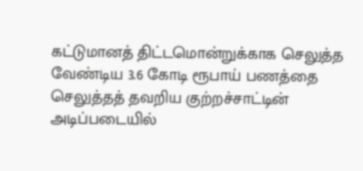கட்டுமானத் திட்டமொன்றுக்காக செலுத்த வேண்டிய 3.6 கோடி ரூபாய் பணத்தை செலுத்தத் தவறிய குற்றச்சாட்டின் அடிப்படையில்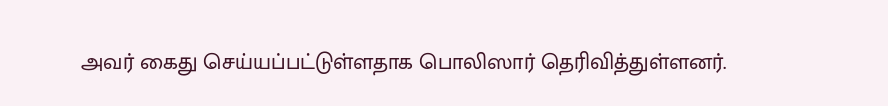அவர் கைது செய்யப்பட்டுள்ளதாக பொலிஸார் தெரிவித்துள்ளனர்.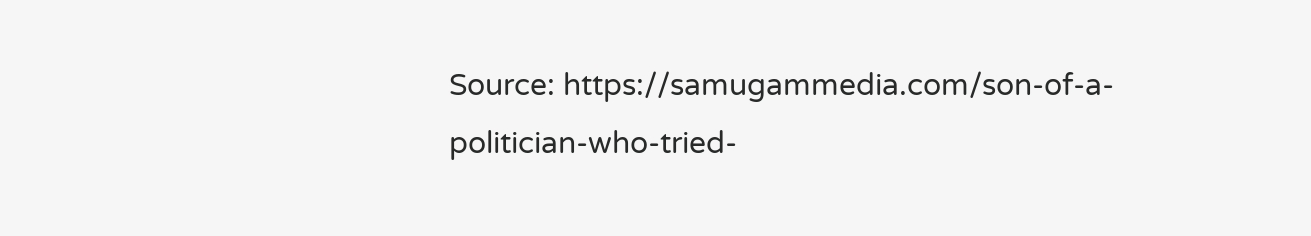Source: https://samugammedia.com/son-of-a-politician-who-tried-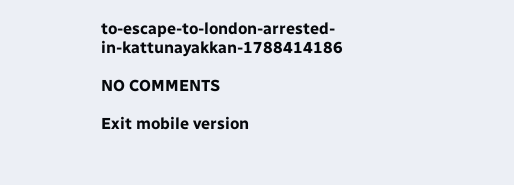to-escape-to-london-arrested-in-kattunayakkan-1788414186

NO COMMENTS

Exit mobile version